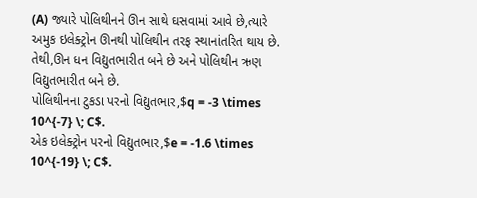(A) જ્યારે પોલિથીનને ઊન સાથે ઘસવામાં આવે છે,ત્યારે અમુક ઇલેક્ટ્રોન ઊનથી પોલિથીન તરફ સ્થાનાંતરિત થાય છે. તેથી,ઊન ધન વિદ્યુતભારીત બને છે અને પોલિથીન ઋણ વિદ્યુતભારીત બને છે.
પોલિથીનના ટુકડા પરનો વિદ્યુતભાર,$q = -3 \times 10^{-7} \; C$.
એક ઇલેક્ટ્રોન પરનો વિદ્યુતભાર,$e = -1.6 \times 10^{-19} \; C$.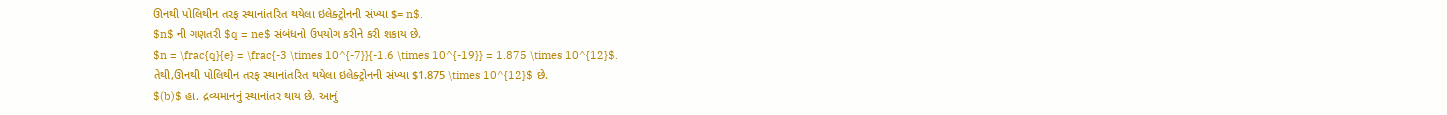ઊનથી પોલિથીન તરફ સ્થાનાંતરિત થયેલા ઇલેક્ટ્રોનની સંખ્યા $= n$.
$n$ ની ગણતરી $q = ne$ સંબંધનો ઉપયોગ કરીને કરી શકાય છે.
$n = \frac{q}{e} = \frac{-3 \times 10^{-7}}{-1.6 \times 10^{-19}} = 1.875 \times 10^{12}$.
તેથી,ઊનથી પોલિથીન તરફ સ્થાનાંતરિત થયેલા ઇલેક્ટ્રોનની સંખ્યા $1.875 \times 10^{12}$ છે.
$(b)$ હા. દ્રવ્યમાનનું સ્થાનાંતર થાય છે. આનું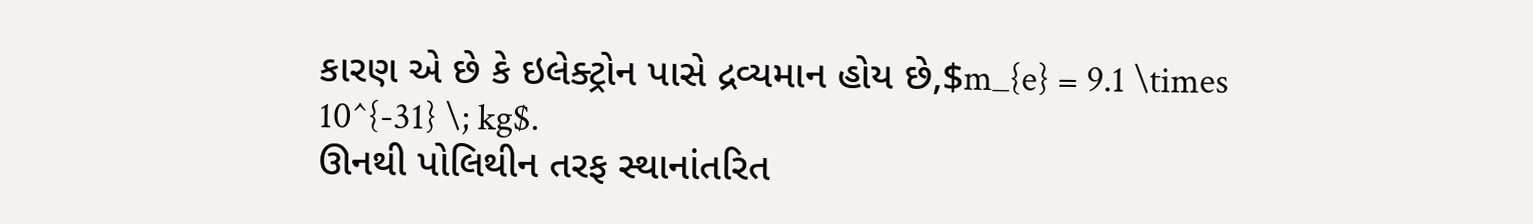કારણ એ છે કે ઇલેક્ટ્રોન પાસે દ્રવ્યમાન હોય છે,$m_{e} = 9.1 \times 10^{-31} \; kg$.
ઊનથી પોલિથીન તરફ સ્થાનાંતરિત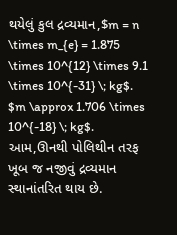થયેલું કુલ દ્રવ્યમાન,$m = n \times m_{e} = 1.875 \times 10^{12} \times 9.1 \times 10^{-31} \; kg$.
$m \approx 1.706 \times 10^{-18} \; kg$.
આમ,ઊનથી પોલિથીન તરફ ખૂબ જ નજીવું દ્રવ્યમાન સ્થાનાંતરિત થાય છે.